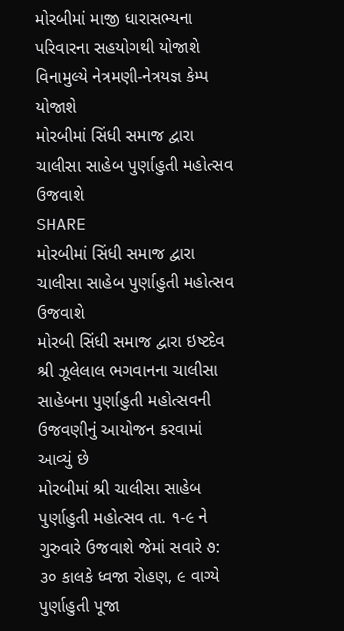મોરબીમાં માજી ધારાસભ્યના પરિવારના સહયોગથી યોજાશે વિનામુલ્યે નેત્રમણી-નેત્રયજ્ઞ કેમ્પ યોજાશે
મોરબીમાં સિંધી સમાજ દ્વારા ચાલીસા સાહેબ પુર્ણાહુતી મહોત્સવ ઉજવાશે
SHARE
મોરબીમાં સિંધી સમાજ દ્વારા ચાલીસા સાહેબ પુર્ણાહુતી મહોત્સવ ઉજવાશે
મોરબી સિંધી સમાજ દ્વારા ઇષ્ટદેવ શ્રી ઝૂલેલાલ ભગવાનના ચાલીસા સાહેબના પુર્ણાહુતી મહોત્સવની ઉજવણીનું આયોજન કરવામાં આવ્યું છે
મોરબીમાં શ્રી ચાલીસા સાહેબ પુર્ણાહુતી મહોત્સવ તા. ૧-૯ ને ગુરુવારે ઉજવાશે જેમાં સવારે ૭: ૩૦ કાલકે ધ્વજા રોહણ, ૯ વાગ્યે પુર્ણાહુતી પૂજા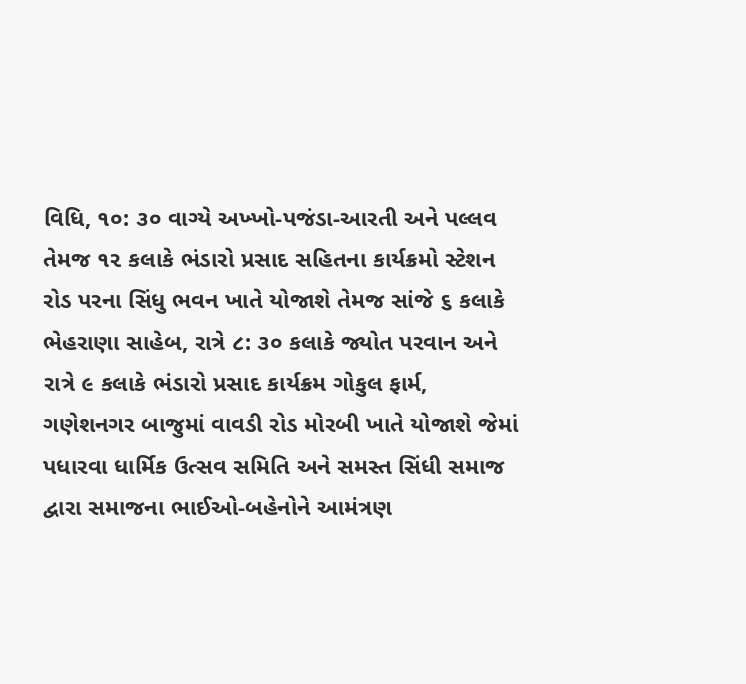વિધિ, ૧૦: ૩૦ વાગ્યે અખ્ખો-પજંડા-આરતી અને પલ્લવ તેમજ ૧૨ કલાકે ભંડારો પ્રસાદ સહિતના કાર્યક્રમો સ્ટેશન રોડ પરના સિંધુ ભવન ખાતે યોજાશે તેમજ સાંજે ૬ કલાકે ભેહરાણા સાહેબ, રાત્રે ૮: ૩૦ કલાકે જ્યોત પરવાન અને રાત્રે ૯ કલાકે ભંડારો પ્રસાદ કાર્યક્રમ ગોકુલ ફાર્મ, ગણેશનગર બાજુમાં વાવડી રોડ મોરબી ખાતે યોજાશે જેમાં પધારવા ધાર્મિક ઉત્સવ સમિતિ અને સમસ્ત સિંધી સમાજ દ્વારા સમાજના ભાઈઓ-બહેનોને આમંત્રણ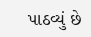પાઠવ્યું છે